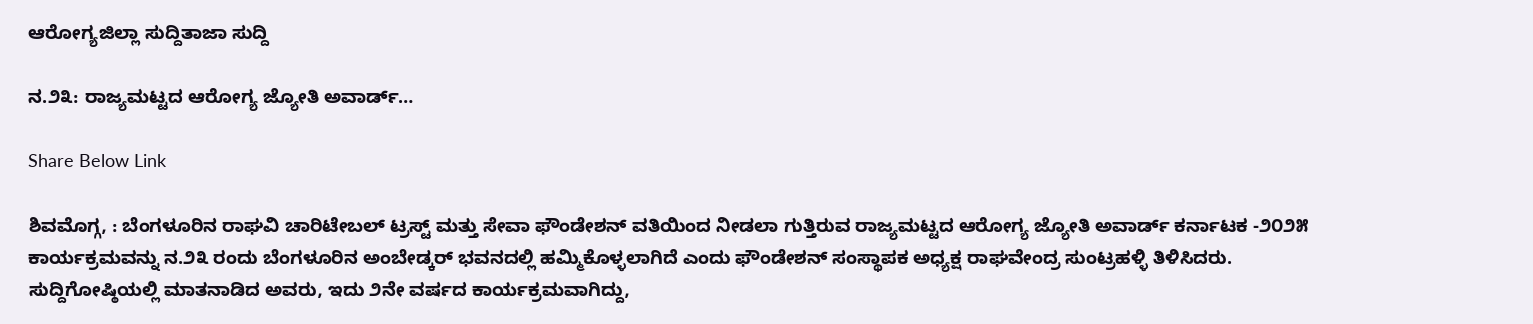ಆರೋಗ್ಯಜಿಲ್ಲಾ ಸುದ್ದಿತಾಜಾ ಸುದ್ದಿ

ನ.೨೩: ರಾಜ್ಯಮಟ್ಟದ ಆರೋಗ್ಯ ಜ್ಯೋತಿ ಅವಾರ್ಡ್…

Share Below Link

ಶಿವಮೊಗ್ಗ, : ಬೆಂಗಳೂರಿನ ರಾಘವಿ ಚಾರಿಟೇಬಲ್ ಟ್ರಸ್ಟ್ ಮತ್ತು ಸೇವಾ ಫೌಂಡೇಶನ್ ವತಿಯಿಂದ ನೀಡಲಾ ಗುತ್ತಿರುವ ರಾಜ್ಯಮಟ್ಟದ ಆರೋಗ್ಯ ಜ್ಯೋತಿ ಅವಾರ್ಡ್ ಕರ್ನಾಟಕ -೨೦೨೫ ಕಾರ್ಯಕ್ರಮವನ್ನು ನ.೨೩ ರಂದು ಬೆಂಗಳೂರಿನ ಅಂಬೇಡ್ಕರ್ ಭವನದಲ್ಲಿ ಹಮ್ಮಿಕೊಳ್ಳಲಾಗಿದೆ ಎಂದು ಫೌಂಡೇಶನ್ ಸಂಸ್ಥಾಪಕ ಅಧ್ಯಕ್ಷ ರಾಘವೇಂದ್ರ ಸುಂಟ್ರಹಳ್ಳಿ ತಿಳಿಸಿದರು.
ಸುದ್ದಿಗೋಷ್ಠಿಯಲ್ಲಿ ಮಾತನಾಡಿದ ಅವರು, ಇದು ೨ನೇ ವರ್ಷದ ಕಾರ್ಯಕ್ರಮವಾಗಿದ್ದು,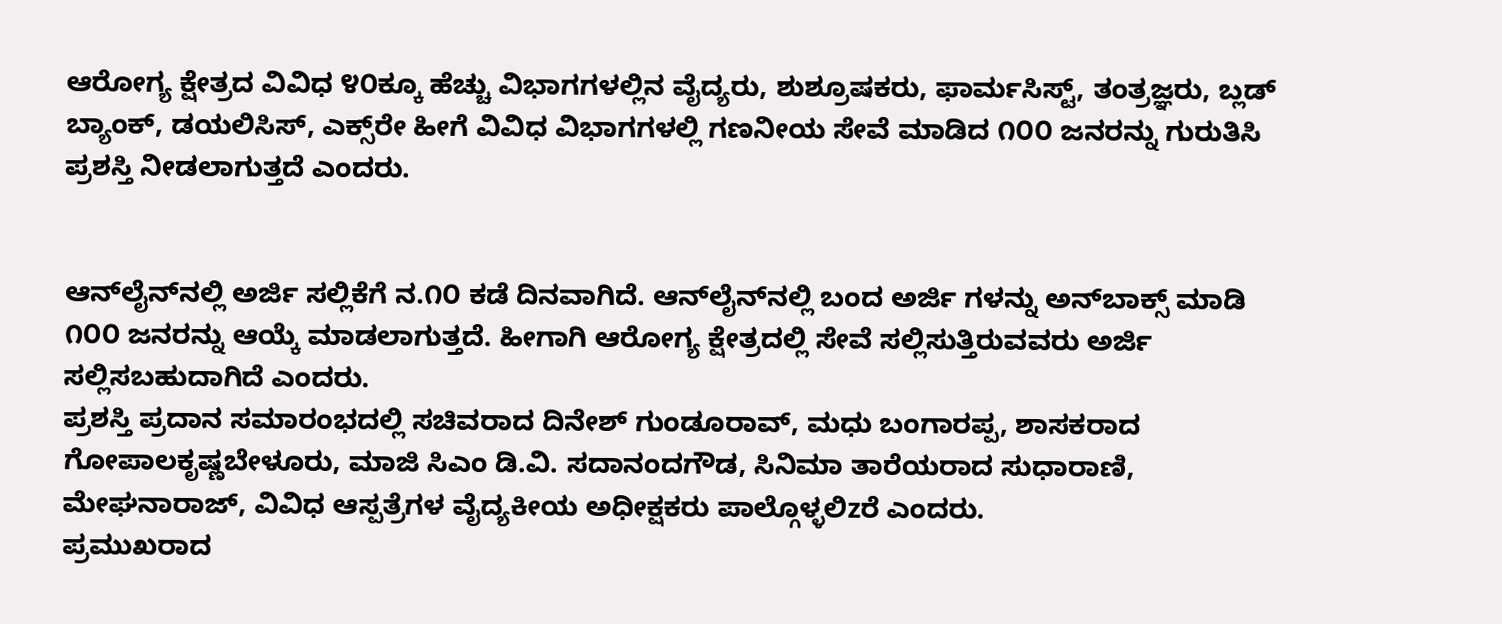ಆರೋಗ್ಯ ಕ್ಷೇತ್ರದ ವಿವಿಧ ೪೦ಕ್ಕೂ ಹೆಚ್ಚು ವಿಭಾಗಗಳಲ್ಲಿನ ವೈದ್ಯರು, ಶುಶ್ರೂಷಕರು, ಫಾರ್ಮಸಿಸ್ಟ್, ತಂತ್ರಜ್ಞರು, ಬ್ಲಡ್ ಬ್ಯಾಂಕ್, ಡಯಲಿಸಿಸ್, ಎಕ್ಸ್‌ರೇ ಹೀಗೆ ವಿವಿಧ ವಿಭಾಗಗಳಲ್ಲಿ ಗಣನೀಯ ಸೇವೆ ಮಾಡಿದ ೧೦೦ ಜನರನ್ನು ಗುರುತಿಸಿ ಪ್ರಶಸ್ತಿ ನೀಡಲಾಗುತ್ತದೆ ಎಂದರು.


ಆನ್‌ಲೈನ್‌ನಲ್ಲಿ ಅರ್ಜಿ ಸಲ್ಲಿಕೆಗೆ ನ.೧೦ ಕಡೆ ದಿನವಾಗಿದೆ. ಆನ್‌ಲೈನ್‌ನಲ್ಲಿ ಬಂದ ಅರ್ಜಿ ಗಳನ್ನು ಅನ್‌ಬಾಕ್ಸ್ ಮಾಡಿ ೧೦೦ ಜನರನ್ನು ಆಯ್ಕೆ ಮಾಡಲಾಗುತ್ತದೆ. ಹೀಗಾಗಿ ಆರೋಗ್ಯ ಕ್ಷೇತ್ರದಲ್ಲಿ ಸೇವೆ ಸಲ್ಲಿಸುತ್ತಿರುವವರು ಅರ್ಜಿ ಸಲ್ಲಿಸಬಹುದಾಗಿದೆ ಎಂದರು.
ಪ್ರಶಸ್ತಿ ಪ್ರದಾನ ಸಮಾರಂಭದಲ್ಲಿ ಸಚಿವರಾದ ದಿನೇಶ್ ಗುಂಡೂರಾವ್, ಮಧು ಬಂಗಾರಪ್ಪ, ಶಾಸಕರಾದ ಗೋಪಾಲಕೃಷ್ಣಬೇಳೂರು, ಮಾಜಿ ಸಿಎಂ ಡಿ.ವಿ. ಸದಾನಂದಗೌಡ, ಸಿನಿಮಾ ತಾರೆಯರಾದ ಸುಧಾರಾಣಿ, ಮೇಘನಾರಾಜ್, ವಿವಿಧ ಆಸ್ಪತ್ರೆಗಳ ವೈದ್ಯಕೀಯ ಅಧೀಕ್ಷಕರು ಪಾಲ್ಗೊಳ್ಳಲಿzರೆ ಎಂದರು.
ಪ್ರಮುಖರಾದ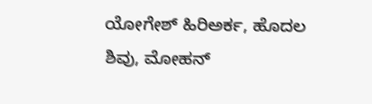ಯೋಗೇಶ್ ಹಿರಿಅರ್ಕ, ಹೊದಲ ಶಿವು, ಮೋಹನ್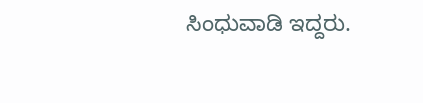ಸಿಂಧುವಾಡಿ ಇದ್ದರು.